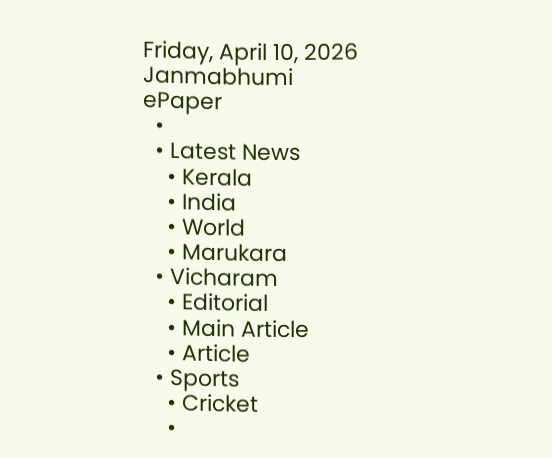Friday, April 10, 2026
Janmabhumi
ePaper
  •
  • Latest News
    • Kerala
    • India
    • World
    • Marukara
  • Vicharam
    • Editorial
    • Main Article
    • Article
  • Sports
    • Cricket
    •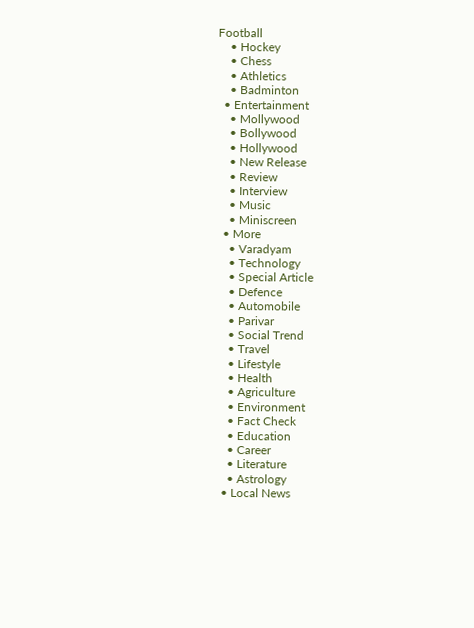Football
    • Hockey
    • Chess
    • Athletics
    • Badminton
  • Entertainment
    • Mollywood
    • Bollywood
    • Hollywood
    • New Release
    • Review
    • Interview
    • Music
    • Miniscreen
  • More
    • Varadyam
    • Technology
    • Special Article
    • Defence
    • Automobile
    • Parivar
    • Social Trend
    • Travel
    • Lifestyle
    • Health
    • Agriculture
    • Environment
    • Fact Check
    • Education
    • Career
    • Literature
    • Astrology
  • Local News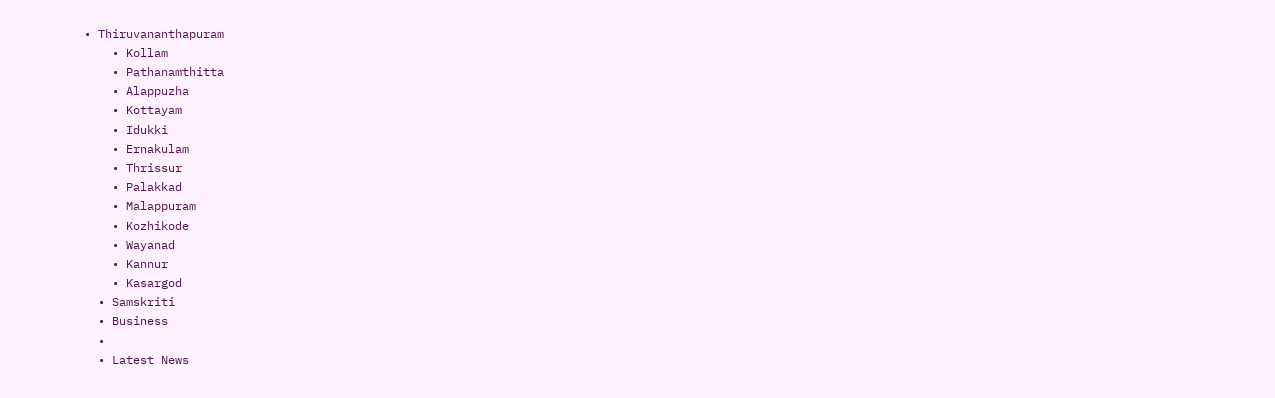• Thiruvananthapuram
    • Kollam
    • Pathanamthitta
    • Alappuzha
    • Kottayam
    • Idukki
    • Ernakulam
    • Thrissur
    • Palakkad
    • Malappuram
    • Kozhikode
    • Wayanad
    • Kannur
    • Kasargod
  • Samskriti
  • Business
  •
  • Latest News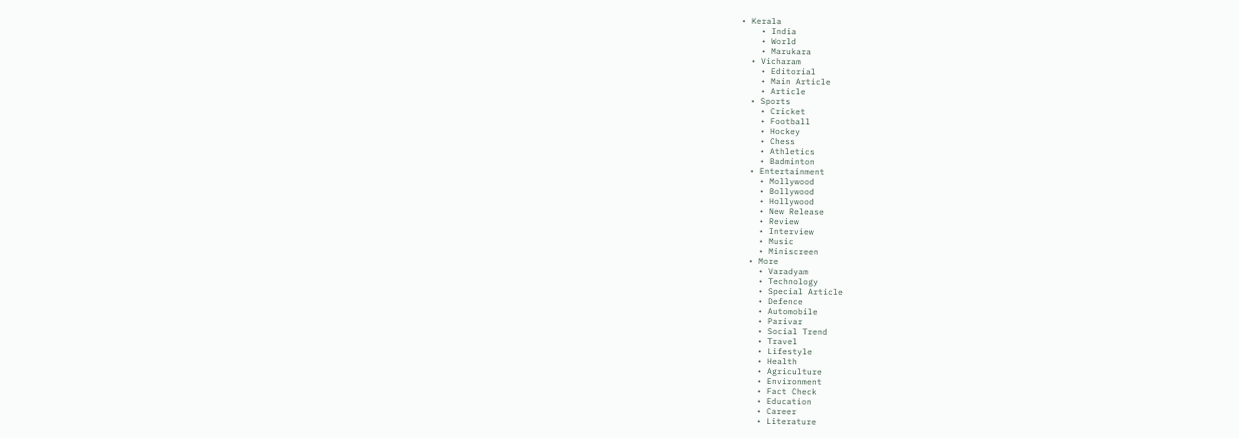• Kerala
    • India
    • World
    • Marukara
  • Vicharam
    • Editorial
    • Main Article
    • Article
  • Sports
    • Cricket
    • Football
    • Hockey
    • Chess
    • Athletics
    • Badminton
  • Entertainment
    • Mollywood
    • Bollywood
    • Hollywood
    • New Release
    • Review
    • Interview
    • Music
    • Miniscreen
  • More
    • Varadyam
    • Technology
    • Special Article
    • Defence
    • Automobile
    • Parivar
    • Social Trend
    • Travel
    • Lifestyle
    • Health
    • Agriculture
    • Environment
    • Fact Check
    • Education
    • Career
    • Literature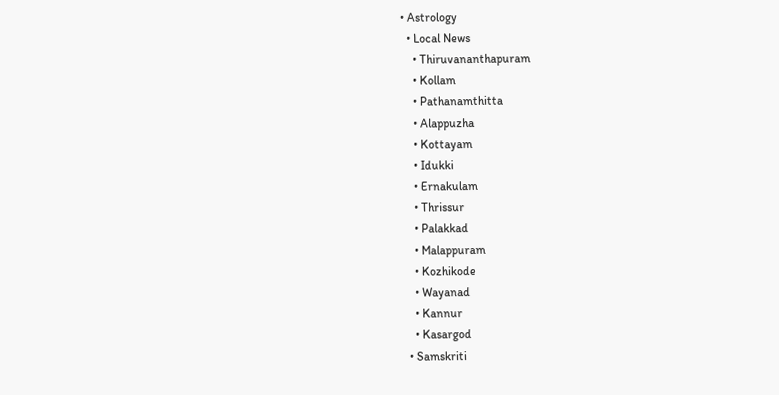• Astrology
  • Local News
    • Thiruvananthapuram
    • Kollam
    • Pathanamthitta
    • Alappuzha
    • Kottayam
    • Idukki
    • Ernakulam
    • Thrissur
    • Palakkad
    • Malappuram
    • Kozhikode
    • Wayanad
    • Kannur
    • Kasargod
  • Samskriti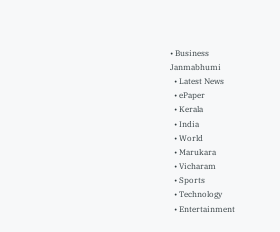• Business
Janmabhumi
  • Latest News
  • ePaper
  • Kerala
  • India
  • World
  • Marukara
  • Vicharam
  • Sports
  • Technology
  • Entertainment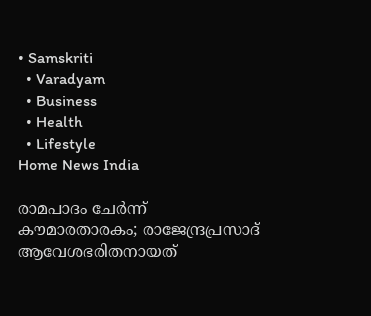• Samskriti
  • Varadyam
  • Business
  • Health
  • Lifestyle
Home News India

രാമപാദം ചേർന്ന് കൗമാരതാരകം; രാജേന്ദ്രപ്രസാദ് ആവേശഭരിതനായത്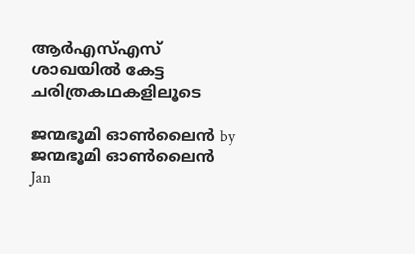ആര്‍എസ്എസ് ശാഖയില്‍ കേട്ട ചരിത്രകഥകളിലൂടെ

ജന്മഭൂമി ഓണ്‍ലൈന്‍ by ജന്മഭൂമി ഓണ്‍ലൈന്‍
Jan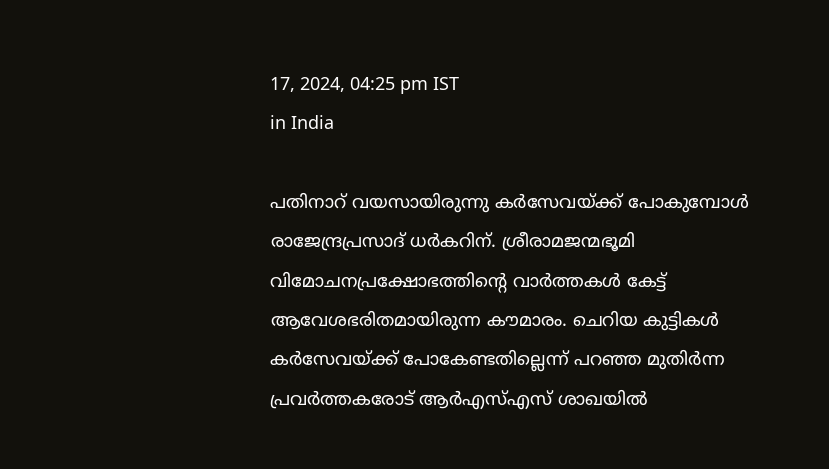17, 2024, 04:25 pm IST
in India

പതിനാറ് വയസായിരുന്നു കര്‍സേവയ്‌ക്ക് പോകുമ്പോള്‍ രാജേന്ദ്രപ്രസാദ് ധര്‍കറിന്. ശ്രീരാമജന്മഭൂമി വിമോചനപ്രക്ഷോഭത്തിന്റെ വാര്‍ത്തകള്‍ കേട്ട് ആവേശഭരിതമായിരുന്ന കൗമാരം. ചെറിയ കുട്ടികള്‍ കര്‍സേവയ്‌ക്ക് പോകേണ്ടതില്ലെന്ന് പറഞ്ഞ മുതിര്‍ന്ന പ്രവര്‍ത്തകരോട് ആര്‍എസ്എസ് ശാഖയില്‍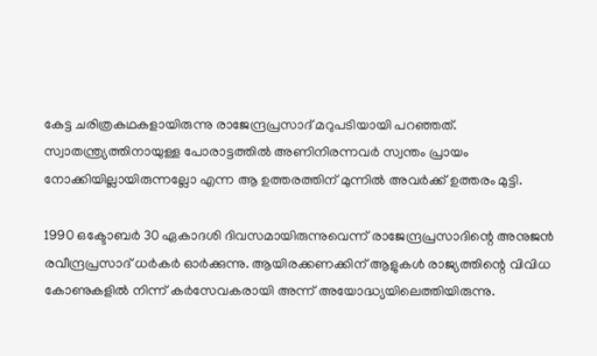കേട്ട ചരിത്രകഥകളായിരുന്നു രാജേന്ദ്രപ്രസാദ് മറുപടിയായി പറഞ്ഞത്. സ്വാതന്ത്ര്യത്തിനായുള്ള പോരാട്ടത്തില്‍ അണിനിരന്നവര്‍ സ്വന്തം പ്രായം നോക്കിയില്ലായിരുന്നല്ലോ എന്ന ആ ഉത്തരത്തിന് മുന്നില്‍ അവര്‍ക്ക് ഉത്തരം മുട്ടി.

1990 ഒക്ടോബര്‍ 30 ഏകാദശി ദിവസമായിരുന്നുവെന്ന് രാജേന്ദ്രപ്രസാദിന്റെ അനുജന്‍ രവീന്ദ്രപ്രസാദ് ധര്‍കര്‍ ഓര്‍ക്കുന്നു. ആയിരക്കണക്കിന് ആളുകള്‍ രാജ്യത്തിന്റെ വിവിധ കോണുകളില്‍ നിന്ന് കര്‍സേവകരായി അന്ന് അയോദ്ധ്യയിലെത്തിയിരുന്നു.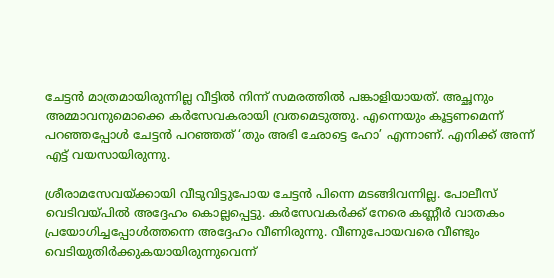ചേട്ടന്‍ മാത്രമായിരുന്നില്ല വീട്ടില്‍ നിന്ന് സമരത്തില്‍ പങ്കാളിയായത്. അച്ഛനും അമ്മാവനുമൊക്കെ കര്‍സേവകരായി വ്രതമെടുത്തു. എന്നെയും കൂട്ടണമെന്ന് പറഞ്ഞപ്പോള്‍ ചേട്ടന്‍ പറഞ്ഞത് ‘തും അഭി ഛോട്ടെ ഹോ’ എന്നാണ്. എനിക്ക് അന്ന് എട്ട് വയസായിരുന്നു.

ശ്രീരാമസേവയ്‌ക്കായി വീടുവിട്ടുപോയ ചേട്ടന്‍ പിന്നെ മടങ്ങിവന്നില്ല. പോലീസ് വെടിവയ്‌പില്‍ അദ്ദേഹം കൊല്ലപ്പെട്ടു. കര്‍സേവകര്‍ക്ക് നേരെ കണ്ണീര്‍ വാതകം പ്രയോഗിച്ചപ്പോള്‍ത്തന്നെ അദ്ദേഹം വീണിരുന്നു. വീണുപോയവരെ വീണ്ടും വെടിയുതിര്‍ക്കുകയായിരുന്നുവെന്ന്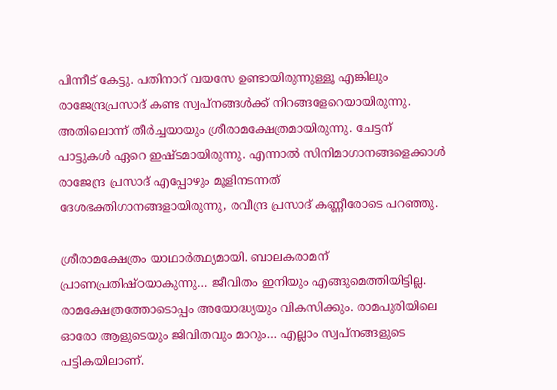പിന്നീട് കേട്ടു. പതിനാറ് വയസേ ഉണ്ടായിരുന്നുള്ളൂ എങ്കിലും രാജേന്ദ്രപ്രസാദ് കണ്ട സ്വപ്‌നങ്ങള്‍ക്ക് നിറങ്ങളേറെയായിരുന്നു. അതിലൊന്ന് തീര്‍ച്ചയായും ശ്രീരാമക്ഷേത്രമായിരുന്നു. ചേട്ടന് പാട്ടുകള്‍ ഏറെ ഇഷ്ടമായിരുന്നു. എന്നാല്‍ സിനിമാഗാനങ്ങളെക്കാള്‍ രാജേന്ദ്ര പ്രസാദ് എപ്പോഴും മൂളിനടന്നത് ദേശഭക്തിഗാനങ്ങളായിരുന്നു, രവീന്ദ്ര പ്രസാദ് കണ്ണീരോടെ പറഞ്ഞു.

ശ്രീരാമക്ഷേത്രം യാഥാര്‍ത്ഥ്യമായി. ബാലകരാമന് പ്രാണപ്രതിഷ്ഠയാകുന്നു… ജീവിതം ഇനിയും എങ്ങുമെത്തിയിട്ടില്ല. രാമക്ഷേത്രത്തോടൊപ്പം അയോദ്ധ്യയും വികസിക്കും. രാമപുരിയിലെ ഓരോ ആളുടെയും ജിവിതവും മാറും… എല്ലാം സ്വപ്‌നങ്ങളുടെ പട്ടികയിലാണ്.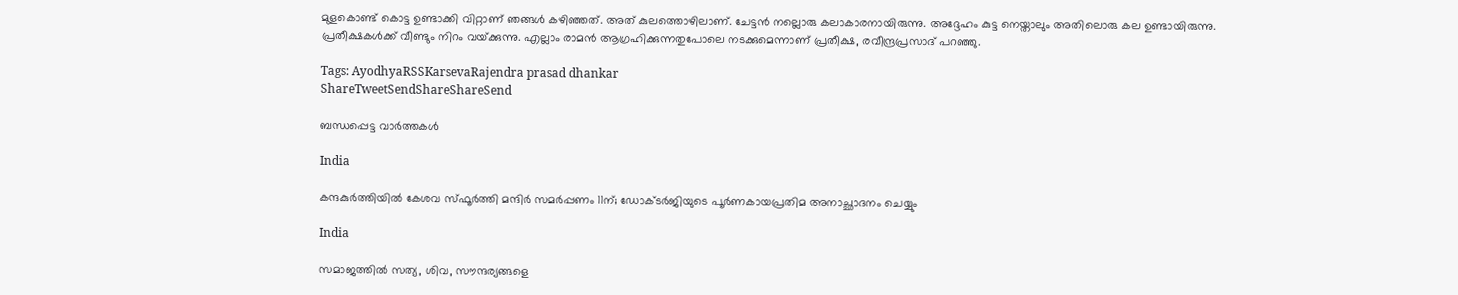മുളകൊണ്ട് കൊട്ട ഉണ്ടാക്കി വിറ്റാണ് ഞങ്ങള്‍ കഴിഞ്ഞത്. അത് കുലത്തൊഴിലാണ്. ചേട്ടന്‍ നല്ലൊരു കലാകാരനായിരുന്നു. അദ്ദേഹം കുട്ട നെയ്താലും അതിലൊരു കല ഉണ്ടായിരുന്നു. പ്രതീക്ഷകള്‍ക്ക് വീണ്ടും നിറം വയ്‌ക്കുന്നു. എല്ലാം രാമന്‍ ആഗ്രഹിക്കുന്നതുപോലെ നടക്കുമെന്നാണ് പ്രതീക്ഷ, രവീന്ദ്രപ്രസാദ് പറഞ്ഞു.

Tags: AyodhyaRSSKarsevaRajendra prasad dhankar
ShareTweetSendShareShareSend

ബന്ധപ്പെട്ട വാര്‍ത്തകള്‍

India

കന്ദകുര്‍ത്തിയില്‍ കേശവ സ്ഫൂര്‍ത്തി മന്ദിര്‍ സമര്‍പ്പണം 11ന്; ഡോക്ടര്‍ജിയുടെ പൂര്‍ണകായപ്രതിമ അനാച്ഛാദനം ചെയ്യും

India

സമാജത്തില്‍ സത്യ, ശിവ, സൗന്ദര്യങ്ങളെ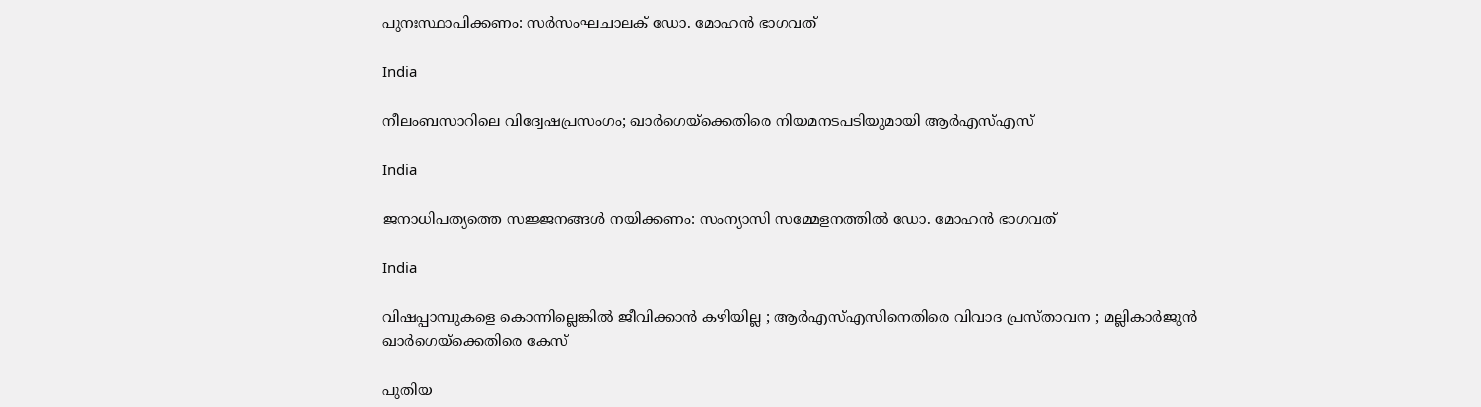പുനഃസ്ഥാപിക്കണം: സര്‍സംഘചാലക് ഡോ. മോഹന്‍ ഭാഗവത്

India

നീലംബസാറിലെ വിദ്വേഷപ്രസംഗം; ഖാര്‍ഗെയ്‌ക്കെതിരെ നിയമനടപടിയുമായി ആര്‍എസ്എസ്

India

ജനാധിപത്യത്തെ സജ്ജനങ്ങള്‍ നയിക്കണം: സംന്യാസി സമ്മേളനത്തില്‍ ഡോ. മോഹന്‍ ഭാഗവത്

India

വിഷപ്പാമ്പുകളെ കൊന്നില്ലെങ്കിൽ ജീവിക്കാൻ കഴിയില്ല ; ആർ‌എസ്‌എസിനെതിരെ വിവാദ പ്രസ്താവന ; മല്ലികാർജുൻ ഖാർഗെയ്‌ക്കെതിരെ കേസ്

പുതിയ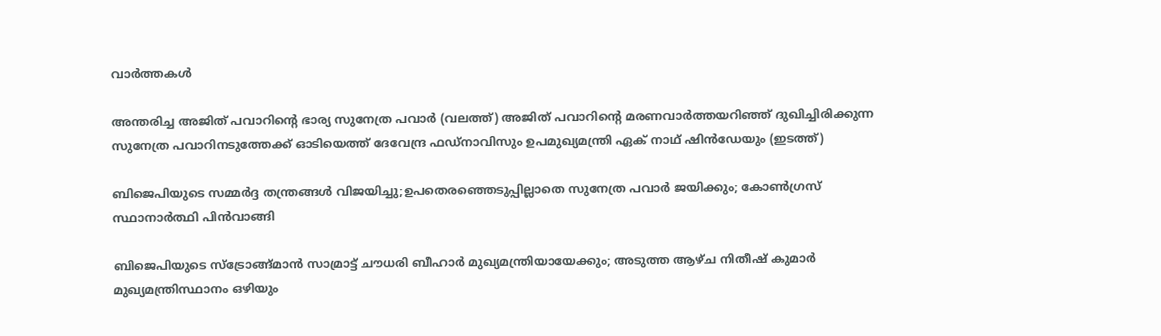വാര്‍ത്തകള്‍

അന്തരിച്ച അജിത് പവാറിന്‍റെ ഭാര്യ സുനേത്ര പവാര്‍ (വലത്ത്) അജിത് പവാറിന്‍റെ മരണവാര്‍ത്തയറിഞ്ഞ് ദുഖിച്ചിരിക്കുന്ന സുനേത്ര പവാറിനടുത്തേക്ക് ഓടിയെത്ത് ദേവേന്ദ്ര ഫഡ്നാവിസും ഉപമുഖ്യമന്ത്രി ഏക് നാഥ് ഷിന്‍ഡേയും (ഇടത്ത്)

ബിജെപിയുടെ സമ്മര്‍ദ്ദ തന്ത്രങ്ങള്‍ വിജയിച്ചു;ഉപതെരഞ്ഞെടുപ്പില്ലാതെ സുനേത്ര പവാര്‍ ജയിക്കും; കോണ്‍ഗ്രസ് സ്ഥാനാര്‍ത്ഥി പിന്‍വാങ്ങി

ബിജെപിയുടെ സ്ട്രോങ്ങ്മാന്‍ സാമ്രാട്ട് ചൗധരി ബീഹാര്‍ മുഖ്യമന്ത്രിയായേക്കും; അടുത്ത ആഴ്ച നിതീഷ് കുമാര്‍ മുഖ്യമന്ത്രിസ്ഥാനം ഒഴിയും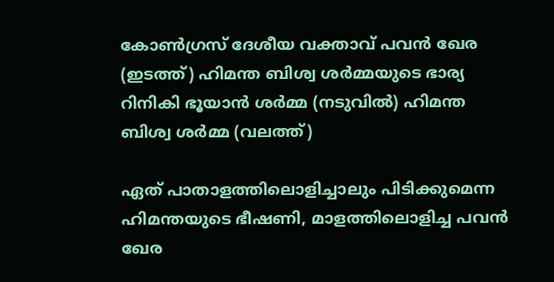കോണ്‍ഗ്രസ് ദേശീയ വക്താവ് പവന്‍ ഖേര (ഇടത്ത്) ഹിമന്ത ബിശ്വ ശര്‍മ്മയുടെ ഭാര്യ റിനികി ഭൂയാന്‍ ശര്‍മ്മ (നടുവില്‍) ഹിമന്ത ബിശ്വ ശര്‍മ്മ (വലത്ത്)

ഏത് പാതാളത്തിലൊളിച്ചാലും പിടിക്കുമെന്ന ഹിമന്തയുടെ ഭീഷണി, മാളത്തിലൊളിച്ച പവന്‍ ഖേര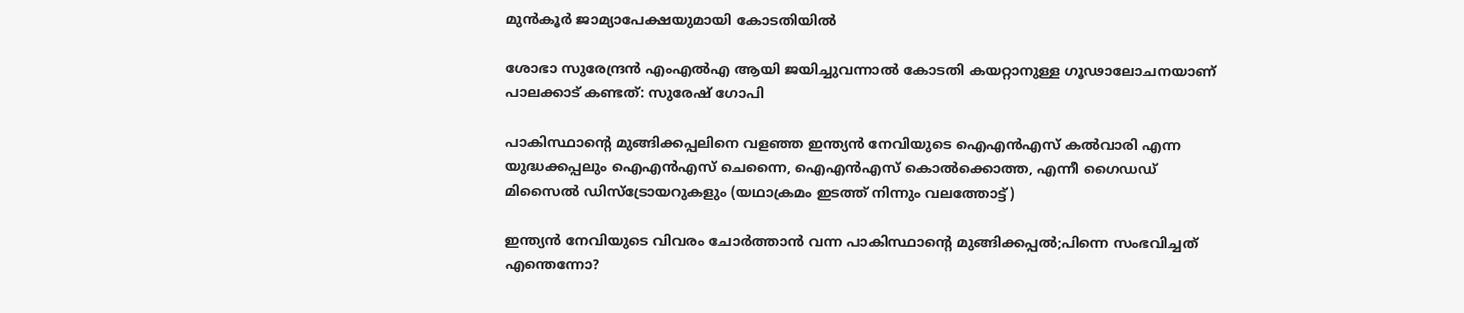മുന്‍കൂര്‍ ജാമ്യാപേക്ഷയുമായി കോടതിയില്‍

ശോഭാ സുരേന്ദ്രന്‍ എംഎല്‍എ ആയി ജയിച്ചുവന്നാല്‍ കോടതി കയറ്റാനുള്ള ഗൂഢാലോചനയാണ് പാലക്കാട് കണ്ടത്: സുരേഷ് ഗോപി

പാകിസ്ഥാന്‍റെ മുങ്ങിക്കപ്പലിനെ വളഞ്ഞ ഇന്ത്യന്‍ നേവിയുടെ ഐഎന്‍എസ് കല്‍വാരി എന്ന യുദ്ധക്കപ്പലും ഐഎന്‍എസ് ചെന്നൈ, ഐഎന്‍എസ് കൊല്‍ക്കൊത്ത, എന്നീ ഗൈഡഡ് മിസൈല്‍ ഡിസ്ട്രോയറുകളും (യഥാക്രമം ഇടത്ത് നിന്നും വലത്തോട്ട്)

ഇന്ത്യന്‍ നേവിയുടെ വിവരം ചോര്‍ത്താന്‍ വന്ന പാകിസ്ഥാന്റെ മുങ്ങിക്കപ്പല്‍;പിന്നെ സംഭവിച്ചത് എന്തെന്നോ?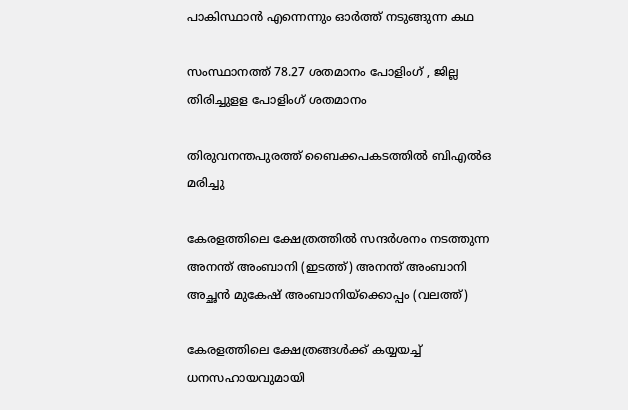പാകിസ്ഥാന്‍ എന്നെന്നും ഓര്‍ത്ത് നടുങ്ങുന്ന കഥ

സംസ്ഥാനത്ത് 78.27 ശതമാനം പോളിംഗ് , ജില്ല തിരിച്ചുളള പോളിംഗ് ശതമാനം

തിരുവനന്തപുരത്ത് ബൈക്കപകടത്തില്‍ ബിഎല്‍ഒ മരിച്ചു

കേരളത്തിലെ ക്ഷേത്രത്തില്‍ സന്ദര്‍ശനം നടത്തുന്ന അനന്ത് അംബാനി (ഇടത്ത്) അനന്ത് അംബാനി അച്ഛന്‍ മുകേഷ് അംബാനിയ്ക്കൊപ്പം (വലത്ത്)

കേരളത്തിലെ ക്ഷേത്രങ്ങള്‍ക്ക് കയ്യയച്ച് ധനസഹായവുമായി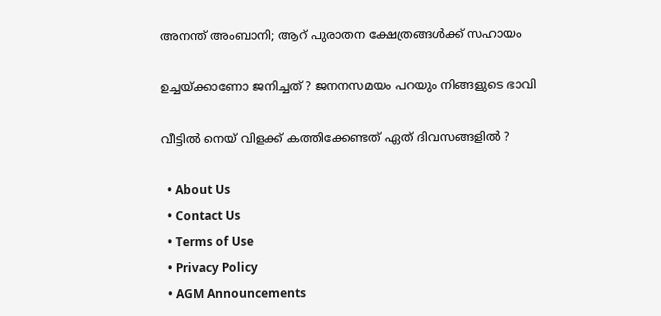അനന്ത് അംബാനി; ആറ് പുരാതന ക്ഷേത്രങ്ങൾക്ക് സഹായം

ഉച്ചയ്‌ക്കാണോ ജനിച്ചത് ? ജനനസമയം പറയും നിങ്ങളുടെ ഭാവി

വീട്ടിൽ നെയ് വിളക്ക് കത്തിക്കേണ്ടത് ഏത് ദിവസങ്ങളിൽ ?

  • About Us
  • Contact Us
  • Terms of Use
  • Privacy Policy
  • AGM Announcements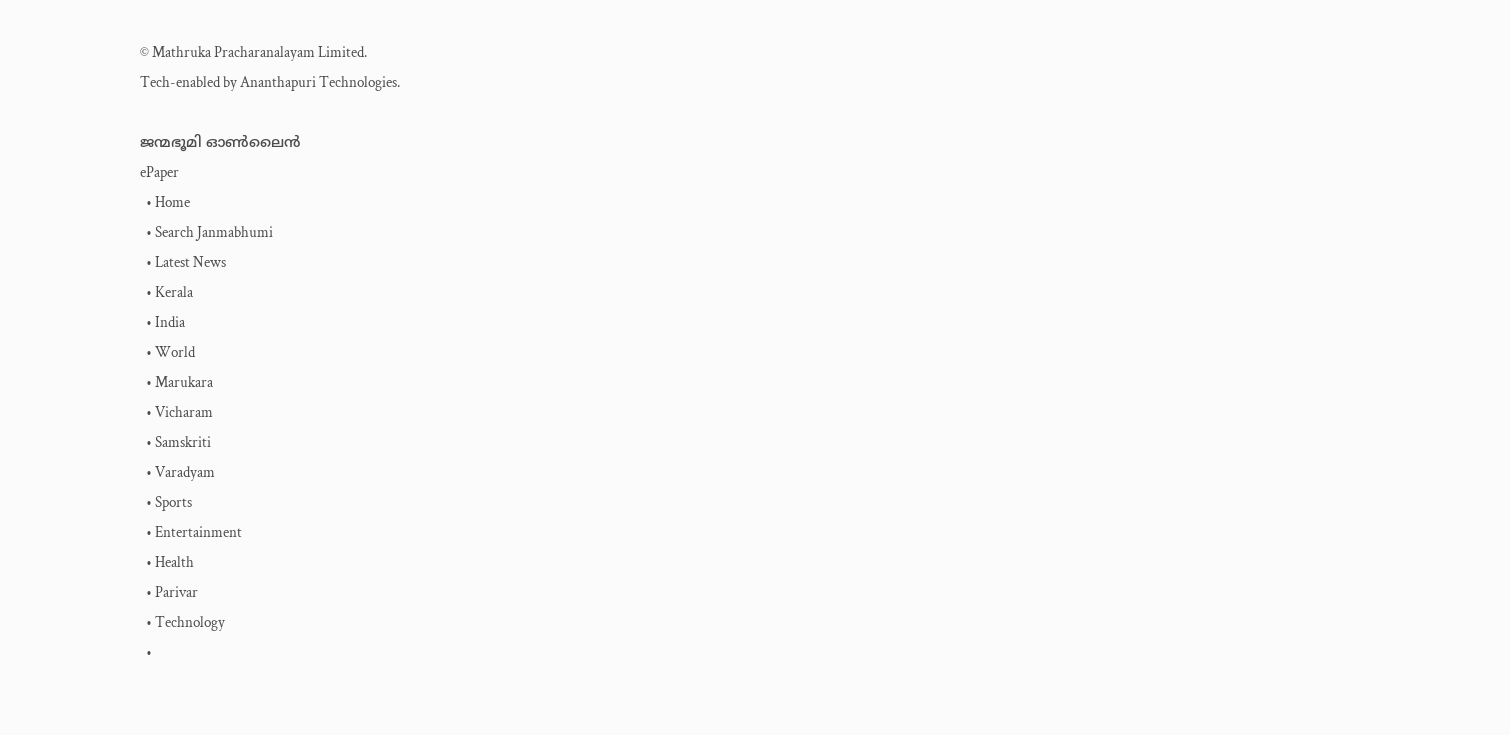© Mathruka Pracharanalayam Limited.
Tech-enabled by Ananthapuri Technologies.

ജന്മഭൂമി ഓണ്‍ലൈന്‍
ePaper
  • Home
  • Search Janmabhumi
  • Latest News
  • Kerala
  • India
  • World
  • Marukara
  • Vicharam
  • Samskriti
  • Varadyam
  • Sports
  • Entertainment
  • Health
  • Parivar
  • Technology
  •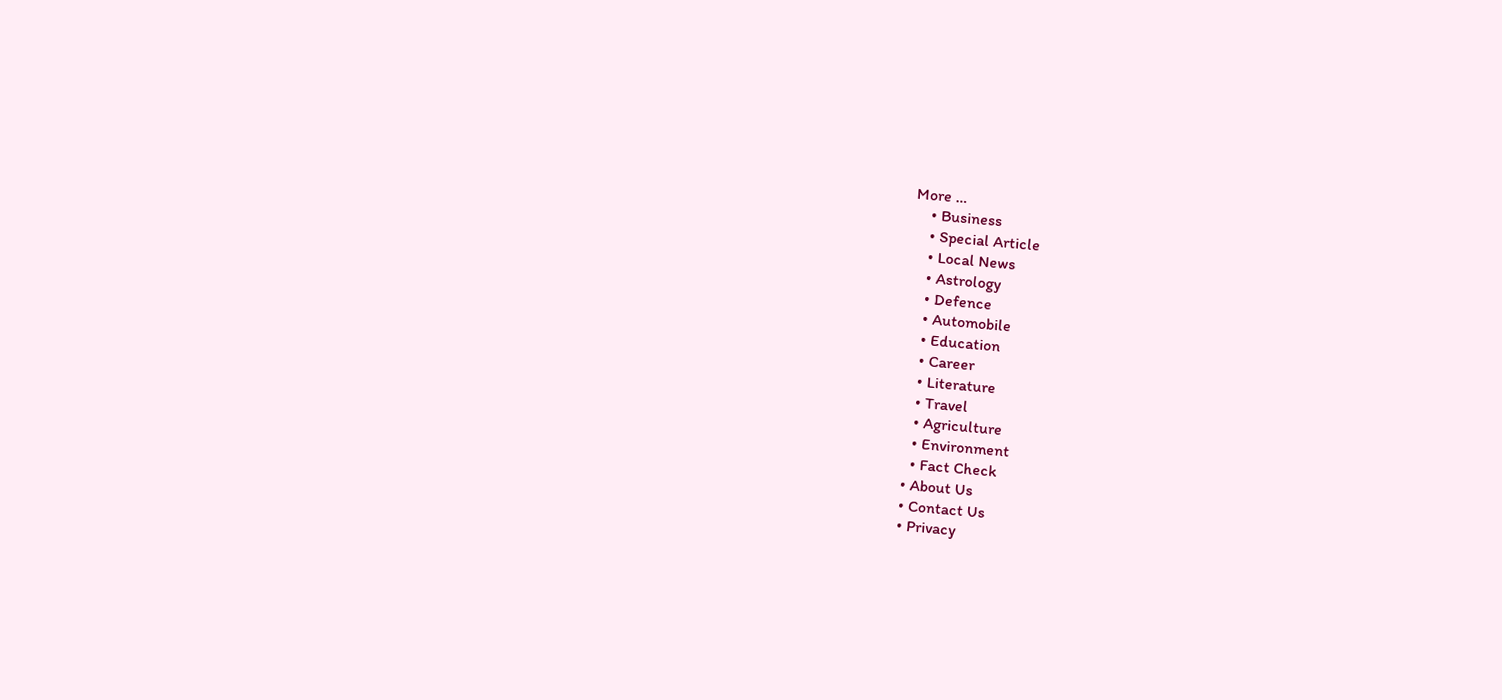More …
    • Business
    • Special Article
    • Local News
    • Astrology
    • Defence
    • Automobile
    • Education
    • Career
    • Literature
    • Travel
    • Agriculture
    • Environment
    • Fact Check
  • About Us
  • Contact Us
  • Privacy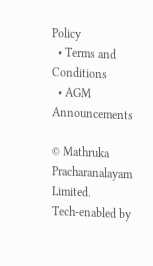Policy
  • Terms and Conditions
  • AGM Announcements

© Mathruka Pracharanalayam Limited.
Tech-enabled by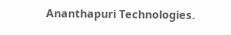Ananthapuri Technologies.